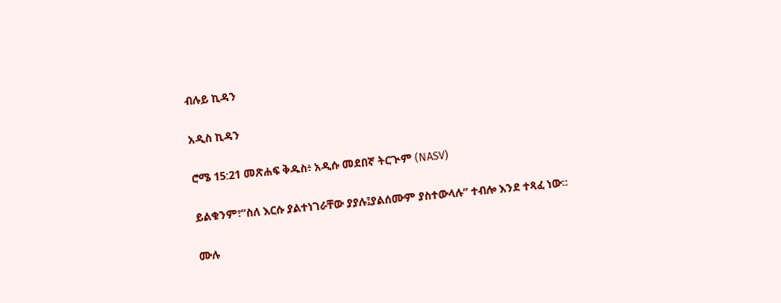ብሉይ ኪዳን

አዲስ ኪዳን

ሮሜ 15:21 መጽሐፍ ቅዱስ፥ አዲሱ መደበኛ ትርጒም (NASV)

ይልቁንም፣“ስለ እርሱ ያልተነገራቸው ያያሉ፤ያልሰሙም ያስተውላሉ” ተብሎ እንደ ተጻፈ ነው።

ሙሉ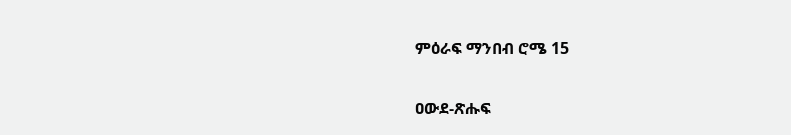ምዕራፍ ማንበብ ሮሜ 15

ዐውደ-ጽሑፍ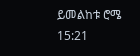ይመልከቱ ሮሜ 15:21